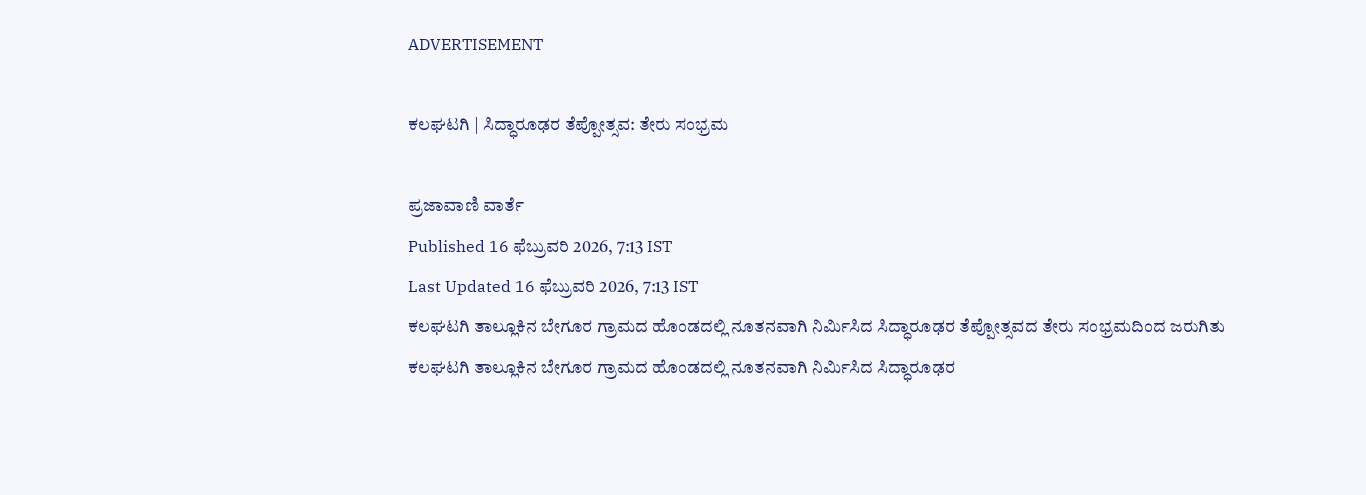ADVERTISEMENT

ಕಲಘಟಗಿ | ಸಿದ್ಧಾರೂಢರ ತೆಪ್ಪೋತ್ಸವ: ತೇರು ಸಂಭ್ರಮ

ಪ್ರಜಾವಾಣಿ ವಾರ್ತೆ
Published 16 ಫೆಬ್ರುವರಿ 2026, 7:13 IST
Last Updated 16 ಫೆಬ್ರುವರಿ 2026, 7:13 IST
ಕಲಘಟಗಿ ತಾಲ್ಲೂಕಿನ ಬೇಗೂರ ಗ್ರಾಮದ ಹೊಂಡದಲ್ಲಿ ನೂತನವಾಗಿ ನಿರ್ಮಿಸಿದ ಸಿದ್ಧಾರೂಢರ ತೆಪ್ಪೋತ್ಸವದ ತೇರು ಸಂಭ್ರಮದಿಂದ ಜರುಗಿತು
ಕಲಘಟಗಿ ತಾಲ್ಲೂಕಿನ ಬೇಗೂರ ಗ್ರಾಮದ ಹೊಂಡದಲ್ಲಿ ನೂತನವಾಗಿ ನಿರ್ಮಿಸಿದ ಸಿದ್ಧಾರೂಢರ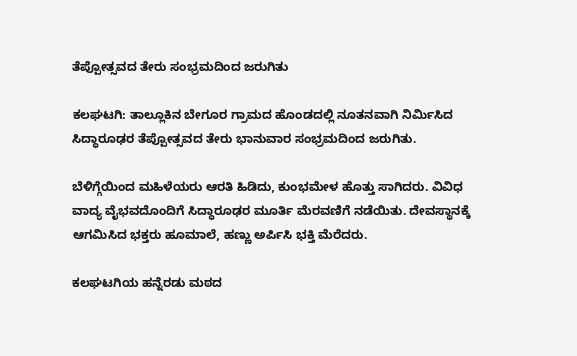ತೆಪ್ಪೋತ್ಸವದ ತೇರು ಸಂಭ್ರಮದಿಂದ ಜರುಗಿತು

ಕಲಘಟಗಿ: ತಾಲ್ಲೂಕಿನ ಬೇಗೂರ ಗ್ರಾಮದ ಹೊಂಡದಲ್ಲಿ ನೂತನವಾಗಿ ನಿರ್ಮಿಸಿದ ಸಿದ್ಧಾರೂಢರ ತೆಪ್ಪೋತ್ಸವದ ತೇರು ಭಾನುವಾರ ಸಂಭ್ರಮದಿಂದ ಜರುಗಿತು.

ಬೆಳಿಗ್ಗೆಯಿಂದ ಮಹಿಳೆಯರು ಆರತಿ ಹಿಡಿದು, ಕುಂಭಮೇಳ ಹೊತ್ತು ಸಾಗಿದರು. ವಿವಿಧ ವಾದ್ಯ ವೈಭವದೊಂದಿಗೆ ಸಿದ್ಧಾರೂಢರ ಮೂರ್ತಿ ಮೆರವಣಿಗೆ ನಡೆಯಿತು. ದೇವಸ್ಥಾನಕ್ಕೆ ಆಗಮಿಸಿದ ಭಕ್ತರು ಹೂಮಾಲೆ, ಹಣ್ಣು ಅರ್ಪಿಸಿ ಭಕ್ತಿ ಮೆರೆದರು.

ಕಲಘಟಗಿಯ ಹನ್ನೆರಡು ಮಠದ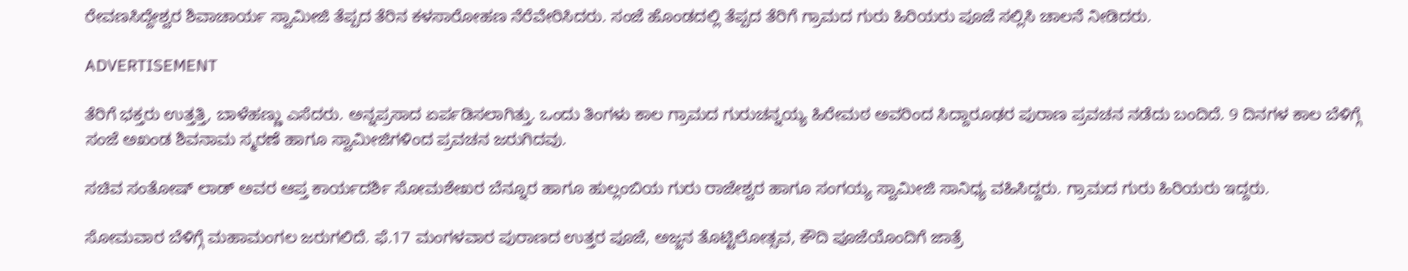ರೇವಣಸಿದ್ದೇಶ್ವರ ಶಿವಾಚಾರ್ಯ ಸ್ವಾಮೀಜಿ ತೆಪ್ಪದ ತೆರಿನ ಕಳಸಾರೋಹಣ ನೆರೆವೇರಿಸಿದರು. ಸಂಜೆ ಹೊಂಡದಲ್ಲಿ ತೆಪ್ಪದ ತೆರಿಗೆ ಗ್ರಾಮದ ಗುರು ಹಿರಿಯರು ಪೂಜೆ ಸಲ್ಲಿಸಿ ಚಾಲನೆ ನೀಡಿದರು.

ADVERTISEMENT

ತೆರಿಗೆ ಭಕ್ತರು ಉತ್ತತ್ತಿ, ಬಾಳೆಹಣ್ಣು ಎಸೆದರು. ಅನ್ನಪ್ರಸಾದ ಏರ್ಪಡಿಸಲಾಗಿತ್ತು. ಒಂದು ತಿಂಗಳು ಕಾಲ ಗ್ರಾಮದ ಗುರುಚನ್ನಯ್ಯ ಹಿರೇಮಠ ಅವರಿಂದ ಸಿದ್ದಾರೂಢರ ಪುರಾಣ ಪ್ರವಚನ ನಡೆದು ಬಂದಿದೆ. 9 ದಿನಗಳ ಕಾಲ ಬೆಳಿಗ್ಗೆ ಸಂಜೆ ಅಖಂಡ ಶಿವನಾಮ ಸ್ಮರಣೆ ಹಾಗೂ ಸ್ವಾಮೀಜಿಗಳಿಂದ ಪ್ರವಚನ ಜರುಗಿದವು.

ಸಚಿವ ಸಂತೋಷ್ ಲಾಡ್ ಅವರ ಆಪ್ತ ಕಾರ್ಯದರ್ಶಿ ಸೋಮಶೇಖರ ಬೆನ್ನೂರ ಹಾಗೂ ಹುಲ್ಲಂಬಿಯ ಗುರು ರಾಜೇಶ್ವರ ಹಾಗೂ ಸಂಗಯ್ಯ ಸ್ವಾಮೀಜಿ ಸಾನಿಧ್ಯ ವಹಿಸಿದ್ದರು. ಗ್ರಾಮದ ಗುರು ಹಿರಿಯರು ಇದ್ದರು.

ಸೋಮವಾರ ಬೆಳಿಗ್ಗೆ ಮಹಾಮಂಗಲ ಜರುಗಲಿದೆ. ಫೆ.17 ಮಂಗಳವಾರ ಪುರಾಣದ ಉತ್ತರ ಪೂಜೆ, ಅಜ್ಜನ ತೊಟ್ಟಿಲೋತ್ಸವ, ಕೌದಿ ಪೂಜೆಯೊಂದಿಗೆ ಜಾತ್ರೆ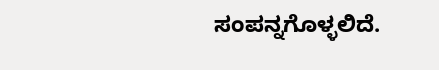ಸಂಪನ್ನಗೊಳ್ಳಲಿದೆ.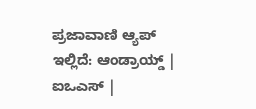ಪ್ರಜಾವಾಣಿ ಆ್ಯಪ್ ಇಲ್ಲಿದೆ: ಆಂಡ್ರಾಯ್ಡ್ | ಐಒಎಸ್ |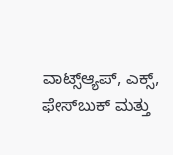ವಾಟ್ಸ್ಆ್ಯಪ್, ಎಕ್ಸ್, ಫೇಸ್‌ಬುಕ್ ಮತ್ತು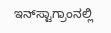ಇನ್‌ಸ್ಟಾಗ್ರಾಂನಲ್ಲಿ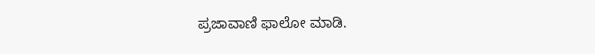ಪ್ರಜಾವಾಣಿ ಫಾಲೋ ಮಾಡಿ.